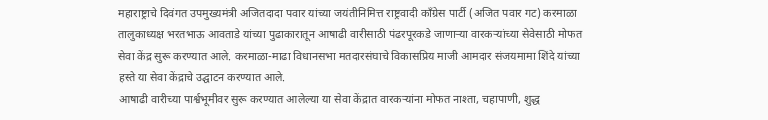महाराष्ट्राचे दिवंगत उपमुख्यमंत्री अजितदादा पवार यांच्या जयंतीनिमित्त राष्ट्रवादी काँग्रेस पार्टी (अजित पवार गट) करमाळा तालुकाध्यक्ष भरतभाऊ आवताडे यांच्या पुढाकारातून आषाढी वारीसाठी पंढरपूरकडे जाणाऱ्या वारकऱ्यांच्या सेवेसाठी मोफत सेवा केंद्र सुरू करण्यात आले. करमाळा-माढा विधानसभा मतदारसंघाचे विकासप्रिय माजी आमदार संजयमामा शिंदे यांच्या हस्ते या सेवा केंद्राचे उद्घाटन करण्यात आले.
आषाढी वारीच्या पार्श्वभूमीवर सुरू करण्यात आलेल्या या सेवा केंद्रात वारकऱ्यांना मोफत नाश्ता, चहापाणी, शुद्ध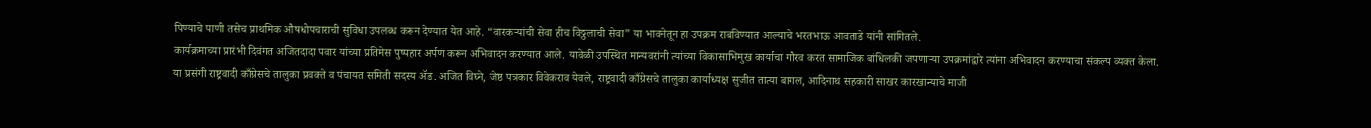पिण्याचे पाणी तसेच प्राथमिक औषधोपचाराची सुविधा उपलब्ध करून देण्यात येत आहे. “वारकऱ्यांची सेवा हीच विठ्ठलाची सेवा” या भावनेतून हा उपक्रम राबविण्यात आल्याचे भरतभाऊ आवताडे यांनी सांगितले.
कार्यक्रमाच्या प्रारंभी दिवंगत अजितदादा पवार यांच्या प्रतिमेस पुष्पहार अर्पण करून अभिवादन करण्यात आले. यावेळी उपस्थित मान्यवरांनी त्यांच्या विकासाभिमुख कार्याचा गौरव करत सामाजिक बांधिलकी जपणाऱ्या उपक्रमांद्वारे त्यांना अभिवादन करण्याचा संकल्प व्यक्त केला.
या प्रसंगी राष्ट्रवादी काँग्रेसचे तालुका प्रवक्ते व पंचायत समिती सदस्य ॲड. अजित विघ्ने, जेष्ठ पत्रकार विवेकराव येवले, राष्ट्रवादी काँग्रेसचे तालुका कार्याध्यक्ष सुजीत तात्या बागल, आदिनाथ सहकारी साखर कारखान्याचे माजी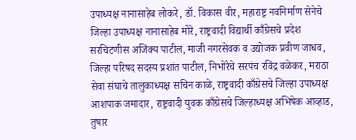उपाध्यक्ष नानासाहेब लोकरे, डॉ. विकास वीर, महाराष्ट्र नवनिर्माण सेनेचे जिल्हा उपाध्यक्ष नानासाहेब मोरे, राष्ट्रवादी विद्यार्थी काँग्रेसचे प्रदेश सरचिटणीस अजिंक्य पाटील, माजी नगरसेवक व उद्योजक प्रवीण जाधव, जिल्हा परिषद सदस्य प्रशांत पाटील, निभोंरेचे सरपंच रविंद्र वळेकर, मराठा सेवा संघाचे तालुकाध्यक्ष सचिन काळे, राष्ट्रवादी काँग्रेसचे जिल्हा उपाध्यक्ष आशपाक जमादार, राष्ट्रवादी युवक काँग्रेसचे जिल्हाध्यक्ष अभिषेक आव्हाड, तुषार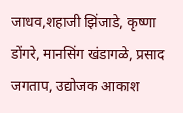जाधव,शहाजी झिंजाडे, कृष्णा डोंगरे, मानसिंग खंडागळे, प्रसाद जगताप, उद्योजक आकाश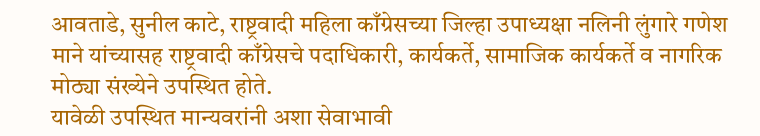आवताडे, सुनील काटे, राष्ट्रवादी महिला काँग्रेसच्या जिल्हा उपाध्यक्षा नलिनी लुंगारे गणेश माने यांच्यासह राष्ट्रवादी काँग्रेसचे पदाधिकारी, कार्यकर्ते, सामाजिक कार्यकर्ते व नागरिक मोठ्या संख्येने उपस्थित होते.
यावेळी उपस्थित मान्यवरांनी अशा सेवाभावी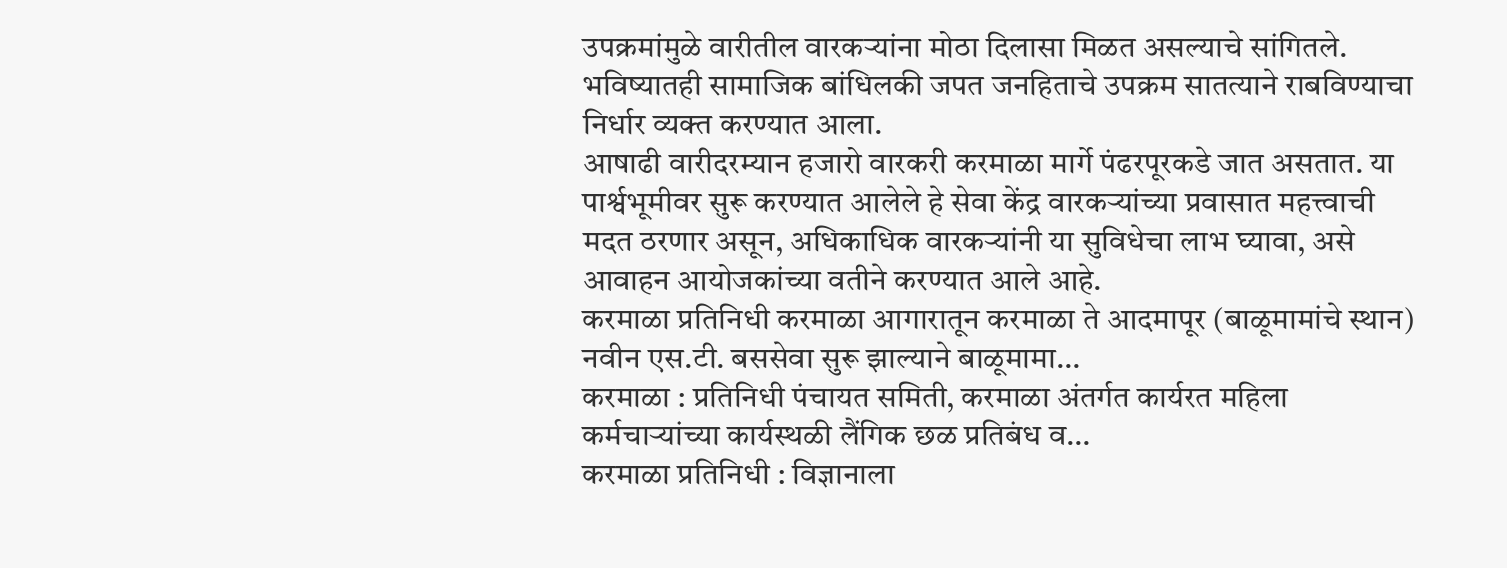उपक्रमांमुळे वारीतील वारकऱ्यांना मोठा दिलासा मिळत असल्याचे सांगितले. भविष्यातही सामाजिक बांधिलकी जपत जनहिताचे उपक्रम सातत्याने राबविण्याचा निर्धार व्यक्त करण्यात आला.
आषाढी वारीदरम्यान हजारो वारकरी करमाळा मार्गे पंढरपूरकडे जात असतात. या पार्श्वभूमीवर सुरू करण्यात आलेले हे सेवा केंद्र वारकऱ्यांच्या प्रवासात महत्त्वाची मदत ठरणार असून, अधिकाधिक वारकऱ्यांनी या सुविधेचा लाभ घ्यावा, असे आवाहन आयोजकांच्या वतीने करण्यात आले आहे.
करमाळा प्रतिनिधी करमाळा आगारातून करमाळा ते आदमापूर (बाळूमामांचे स्थान) नवीन एस.टी. बससेवा सुरू झाल्याने बाळूमामा…
करमाळा : प्रतिनिधी पंचायत समिती, करमाळा अंतर्गत कार्यरत महिला कर्मचाऱ्यांच्या कार्यस्थळी लैंगिक छळ प्रतिबंध व…
करमाळा प्रतिनिधी : विज्ञानाला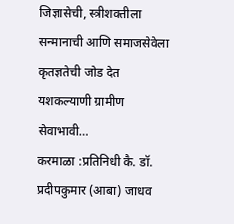जिज्ञासेची, स्त्रीशक्तीला सन्मानाची आणि समाजसेवेला कृतज्ञतेची जोड देत यशकल्याणी ग्रामीण सेवाभावी…
करमाळा :प्रतिनिधी कै. डॉ. प्रदीपकुमार (आबा) जाधव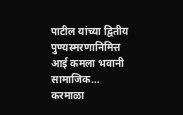पाटील यांच्या द्वितीय पुण्यस्मरणानिमित्त आई कमला भवानी सामाजिक…
करमाळा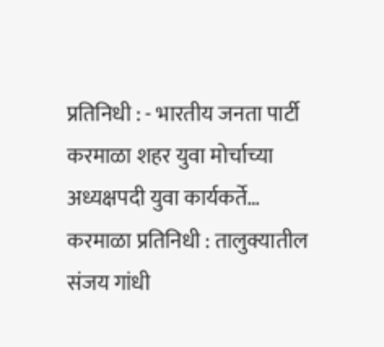प्रतिनिधी : - भारतीय जनता पार्टी करमाळा शहर युवा मोर्चाच्या अध्यक्षपदी युवा कार्यकर्ते…
करमाळा प्रतिनिधी : तालुक्यातील संजय गांधी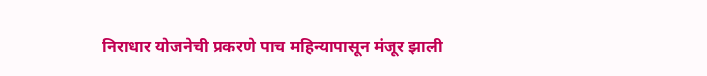निराधार योजनेची प्रकरणे पाच महिन्यापासून मंजूर झाली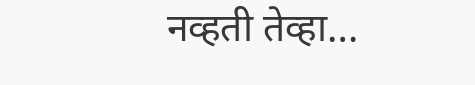नव्हती तेव्हा…